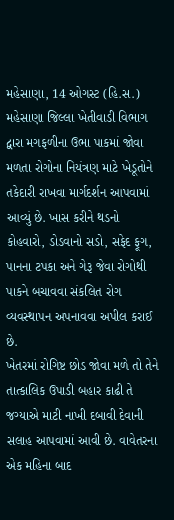મહેસાણા, 14 ઓગસ્ટ (હિ.સ.) મહેસાણા જિલ્લા ખેતીવાડી વિભાગ દ્વારા મગફળીના ઉભા પાકમાં જોવા મળતા રોગોના નિયંત્રણ માટે ખેડૂતોને તકેદારી રાખવા માર્ગદર્શન આપવામાં આવ્યું છે. ખાસ કરીને થડનો કોહવારો, ડોડવાનો સડો, સફેદ ફૂગ, પાનના ટપકા અને ગેરૂ જેવા રોગોથી પાકને બચાવવા સંકલિત રોગ વ્યવસ્થાપન અપનાવવા અપીલ કરાઈ છે.
ખેતરમાં રોગિષ્ટ છોડ જોવા મળે તો તેને તાત્કાલિક ઉપાડી બહાર કાઢી તે જગ્યાએ માટી નાખી દબાવી દેવાની સલાહ આપવામાં આવી છે. વાવેતરના એક મહિના બાદ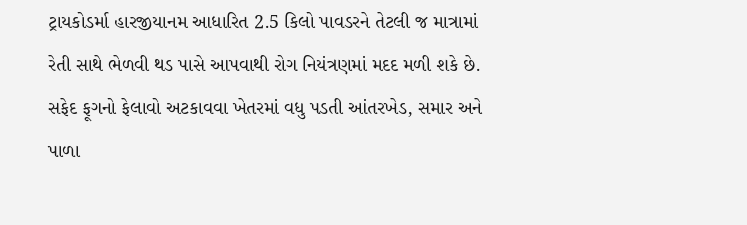ટ્રાયકોડર્મા હારજીયાનમ આધારિત 2.5 કિલો પાવડરને તેટલી જ માત્રામાં રેતી સાથે ભેળવી થડ પાસે આપવાથી રોગ નિયંત્રણમાં મદદ મળી શકે છે.
સફેદ ફૂગનો ફેલાવો અટકાવવા ખેતરમાં વધુ પડતી આંતરખેડ, સમાર અને પાળા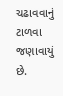ચઢાવવાનું ટાળવા જણાવાયું છે.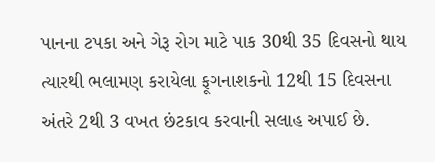પાનના ટપકા અને ગેરૂ રોગ માટે પાક 30થી 35 દિવસનો થાય ત્યારથી ભલામણ કરાયેલા ફૂગનાશકનો 12થી 15 દિવસના અંતરે 2થી 3 વખત છંટકાવ કરવાની સલાહ અપાઈ છે.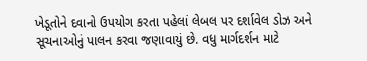ખેડૂતોને દવાનો ઉપયોગ કરતા પહેલાં લેબલ પર દર્શાવેલ ડોઝ અને સૂચનાઓનું પાલન કરવા જણાવાયું છે. વધુ માર્ગદર્શન માટે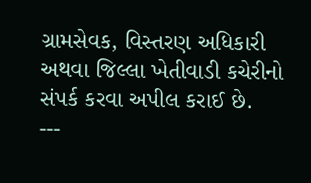ગ્રામસેવક, વિસ્તરણ અધિકારી અથવા જિલ્લા ખેતીવાડી કચેરીનો સંપર્ક કરવા અપીલ કરાઈ છે.
---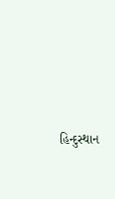હિન્દુસ્થાન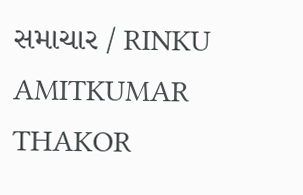સમાચાર / RINKU AMITKUMAR THAKOR